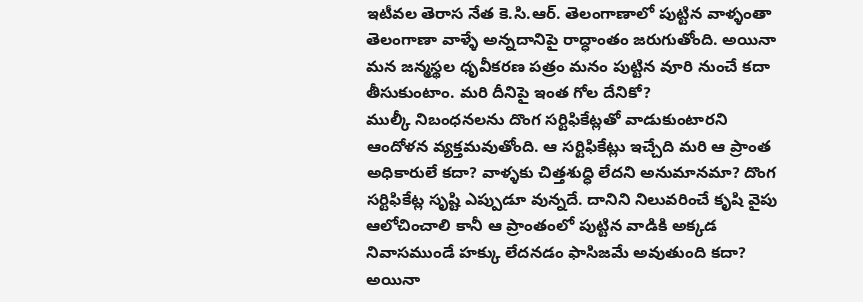ఇటీవల తెరాస నేత కె.సి.ఆర్. తెలంగాణాలో పుట్టిన వాళ్ళంతా తెలంగాణా వాళ్ళే అన్నదానిపై రాద్ధాంతం జరుగుతోంది. అయినా మన జన్మస్థల ధృవీకరణ పత్రం మనం పుట్టిన వూరి నుంచే కదా తీసుకుంటాం. మరి దీనిపై ఇంత గోల దేనికో?
ముల్కీ నిబంధనలను దొంగ సర్టిఫికేట్లతో వాడుకుంటారని ఆందోళన వ్యక్తమవుతోంది. ఆ సర్టిఫికేట్లు ఇచ్చేది మరి ఆ ప్రాంత అధికారులే కదా? వాళ్ళకు చిత్తశుధ్ధి లేదని అనుమానమా? దొంగ సర్టిఫికేట్ల సృష్టి ఎప్పుడూ వున్నదే. దానిని నిలువరించే కృషి వైపు ఆలోచించాలి కానీ ఆ ప్రాంతంలో పుట్టిన వాడికి అక్కడ నివాసముండే హక్కు లేదనడం ఫాసిజమే అవుతుంది కదా? అయినా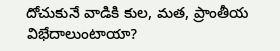దోచుకునే వాడికి కుల, మత, ప్రాంతీయ విభేదాలుంటాయా?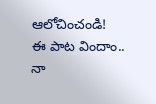ఆలోచించండి!
ఈ పాట విందాం..
నా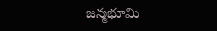జన్మభూమి